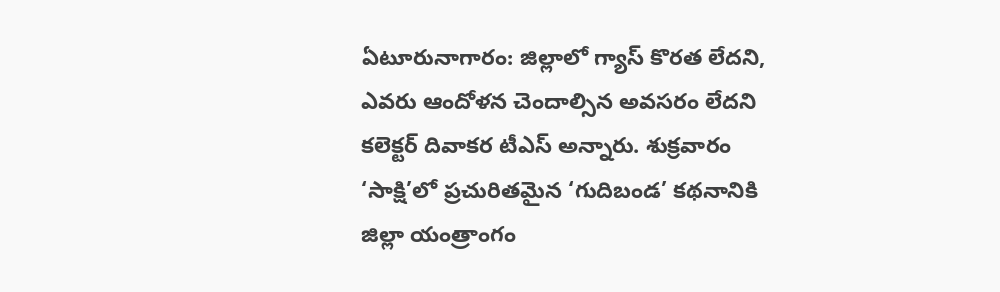ఏటూరునాగారం: జిల్లాలో గ్యాస్ కొరత లేదని, ఎవరు ఆందోళన చెందాల్సిన అవసరం లేదని కలెక్టర్ దివాకర టీఎస్ అన్నారు. శుక్రవారం ‘సాక్షి’లో ప్రచురితమైన ‘గుదిబండ’ కథనానికి జిల్లా యంత్రాంగం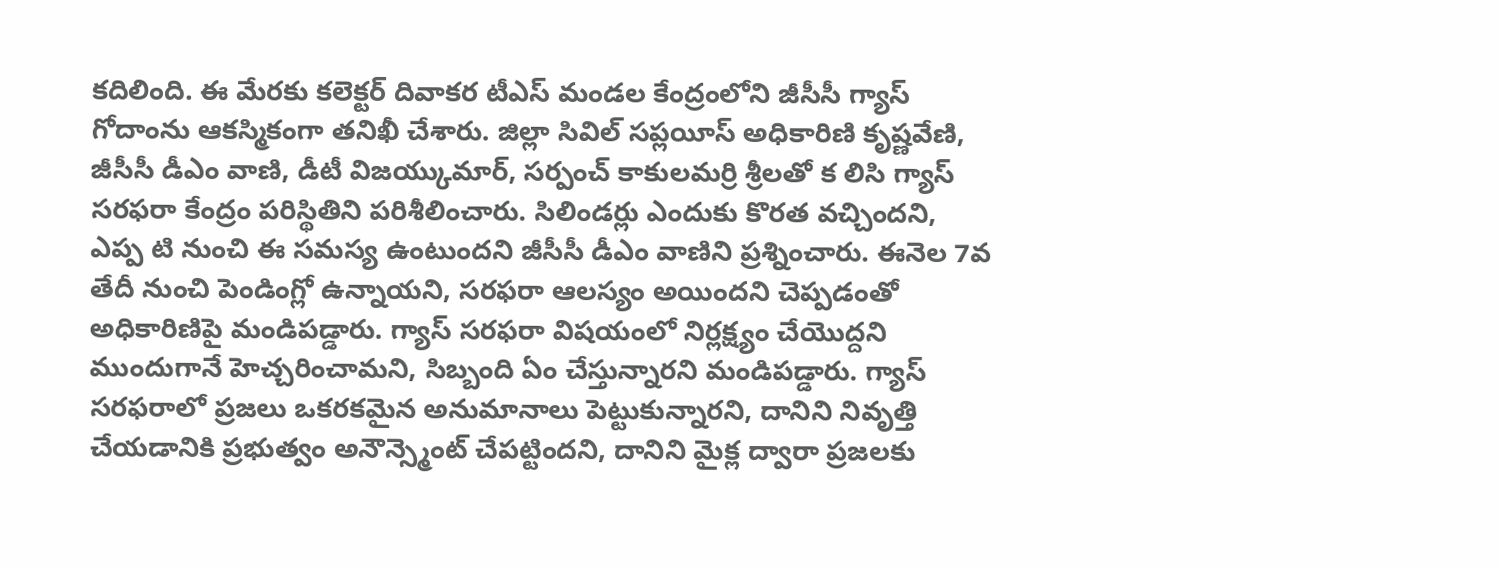కదిలింది. ఈ మేరకు కలెక్టర్ దివాకర టీఎస్ మండల కేంద్రంలోని జీసీసీ గ్యాస్ గోదాంను ఆకస్మికంగా తనిఖీ చేశారు. జిల్లా సివిల్ సప్లయీస్ అధికారిణి కృష్ణవేణి, జీసీసీ డీఎం వాణి, డీటీ విజయ్కుమార్, సర్పంచ్ కాకులమర్రి శ్రీలతో క లిసి గ్యాస్ సరఫరా కేంద్రం పరిస్థితిని పరిశీలించారు. సిలిండర్లు ఎందుకు కొరత వచ్చిందని, ఎప్ప టి నుంచి ఈ సమస్య ఉంటుందని జీసీసీ డీఎం వాణిని ప్రశ్నించారు. ఈనెల 7వ తేదీ నుంచి పెండింగ్లో ఉన్నాయని, సరఫరా ఆలస్యం అయిందని చెప్పడంతో అధికారిణిపై మండిపడ్డారు. గ్యాస్ సరఫరా విషయంలో నిర్లక్ష్యం చేయొద్దని ముందుగానే హెచ్చరించామని, సిబ్బంది ఏం చేస్తున్నారని మండిపడ్డారు. గ్యాస్ సరఫరాలో ప్రజలు ఒకరకమైన అనుమానాలు పెట్టుకున్నారని, దానిని నివృత్తి చేయడానికి ప్రభుత్వం అనౌన్స్మెంట్ చేపట్టిందని, దానిని మైక్ల ద్వారా ప్రజలకు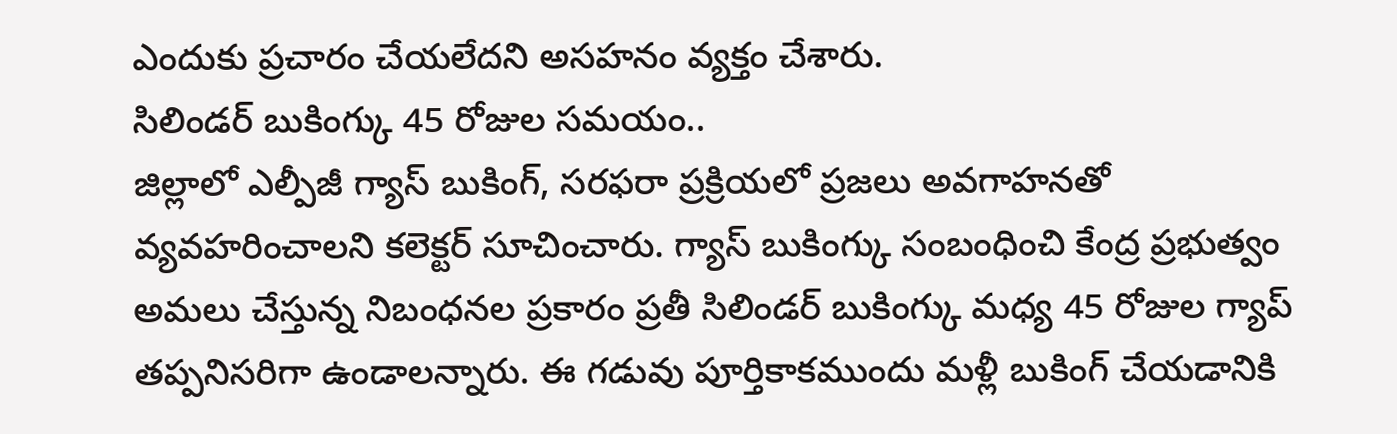ఎందుకు ప్రచారం చేయలేదని అసహనం వ్యక్తం చేశారు.
సిలిండర్ బుకింగ్కు 45 రోజుల సమయం..
జిల్లాలో ఎల్పీజీ గ్యాస్ బుకింగ్, సరఫరా ప్రక్రియలో ప్రజలు అవగాహనతో వ్యవహరించాలని కలెక్టర్ సూచించారు. గ్యాస్ బుకింగ్కు సంబంధించి కేంద్ర ప్రభుత్వం అమలు చేస్తున్న నిబంధనల ప్రకారం ప్రతీ సిలిండర్ బుకింగ్కు మధ్య 45 రోజుల గ్యాప్ తప్పనిసరిగా ఉండాలన్నారు. ఈ గడువు పూర్తికాకముందు మళ్లీ బుకింగ్ చేయడానికి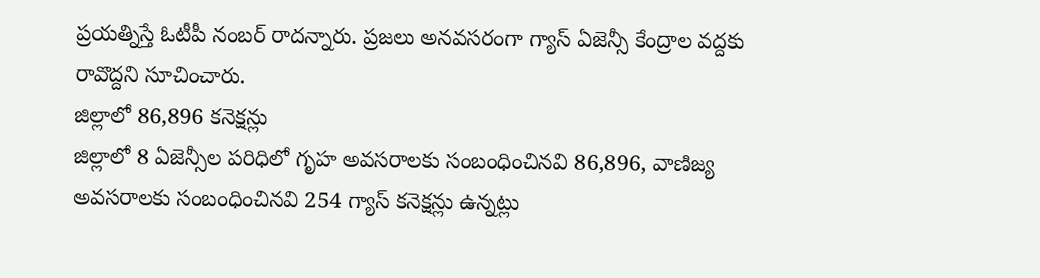ప్రయత్నిస్తే ఓటీపీ నంబర్ రాదన్నారు. ప్రజలు అనవసరంగా గ్యాస్ ఏజెన్సీ కేంద్రాల వద్దకు రావొద్దని సూచించారు.
జిల్లాలో 86,896 కనెక్షన్లు
జిల్లాలో 8 ఏజెన్సీల పరిధిలో గృహ అవసరాలకు సంబంధించినవి 86,896, వాణిజ్య అవసరాలకు సంబంధించినవి 254 గ్యాస్ కనెక్షన్లు ఉన్నట్లు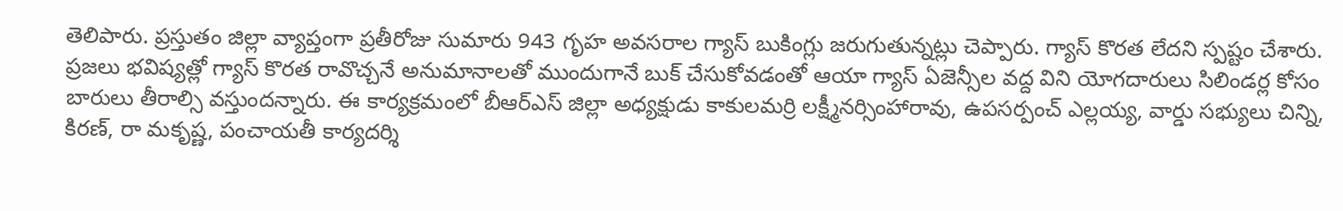తెలిపారు. ప్రస్తుతం జిల్లా వ్యాప్తంగా ప్రతీరోజు సుమారు 943 గృహ అవసరాల గ్యాస్ బుకింగ్లు జరుగుతున్నట్లు చెప్పారు. గ్యాస్ కొరత లేదని స్పష్టం చేశారు. ప్రజలు భవిష్యత్లో గ్యాస్ కొరత రావొచ్చనే అనుమానాలతో ముందుగానే బుక్ చేసుకోవడంతో ఆయా గ్యాస్ ఏజెన్సీల వద్ద విని యోగదారులు సిలిండర్ల కోసం బారులు తీరాల్సి వస్తుందన్నారు. ఈ కార్యక్రమంలో బీఆర్ఎస్ జిల్లా అధ్యక్షుడు కాకులమర్రి లక్ష్మీనర్సింహారావు, ఉపసర్పంచ్ ఎల్లయ్య, వార్డు సభ్యులు చిన్ని, కిరణ్, రా మకృష్ణ, పంచాయతీ కార్యదర్శి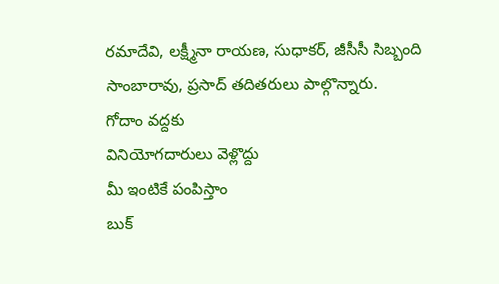రమాదేవి, లక్ష్మీనా రాయణ, సుధాకర్, జీసీసీ సిబ్బంది సాంబారావు, ప్రసాద్ తదితరులు పాల్గొన్నారు.
గోదాం వద్దకు
వినియోగదారులు వెళ్లొద్దు
మీ ఇంటికే పంపిస్తాం
బుక్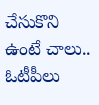చేసుకొని ఉంటే చాలు..
ఓటీపీలు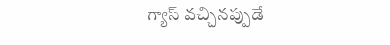గ్యాస్ వచ్చినప్పుడే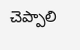చెప్పాలి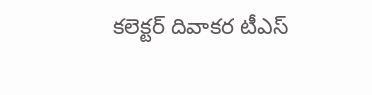కలెక్టర్ దివాకర టీఎస్